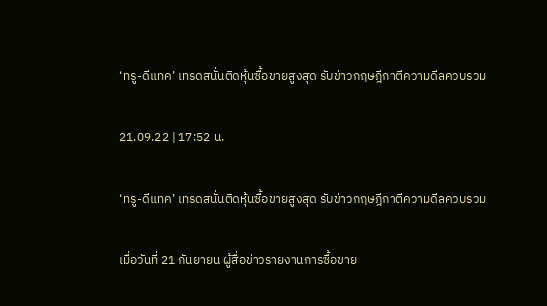‘ทรู-ดีแทค’ เทรดสนั่นติดหุ้นซื้อขายสูงสุด รับข่าวกฤษฎีกาตีความดีลควบรวม

21.09.22 | 17:52 น.

‘ทรู-ดีแทค’ เทรดสนั่นติดหุ้นซื้อขายสูงสุด รับข่าวกฤษฎีกาตีความดีลควบรวม

เมื่อวันที่ 21 กันยายน ผู้สื่อข่าวรายงานการซื้อขาย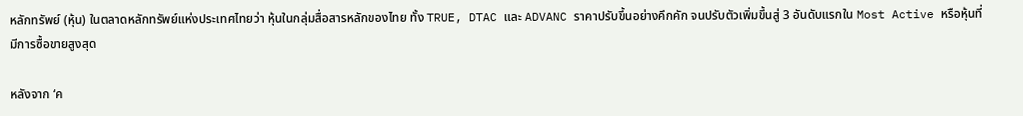หลักทรัพย์ (หุ้น) ในตลาดหลักทรัพย์แห่งประเทศไทยว่า หุ้นในกลุ่มสื่อสารหลักของไทย ทั้ง TRUE, DTAC และ ADVANC ราคาปรับขึ้นอย่างคึกคัก จนปรับตัวเพิ่มขึ้นสู่ 3 อันดับแรกใน Most Active หรือหุ้นที่มีการซื้อขายสูงสุด

หลังจาก ‘ค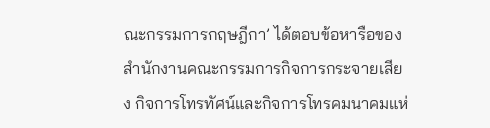ณะกรรมการกฤษฎีกา’ ได้ตอบข้อหารือของ สำนักงานคณะกรรมการกิจการกระจายเสียง กิจการโทรทัศน์และกิจการโทรคมนาคมแห่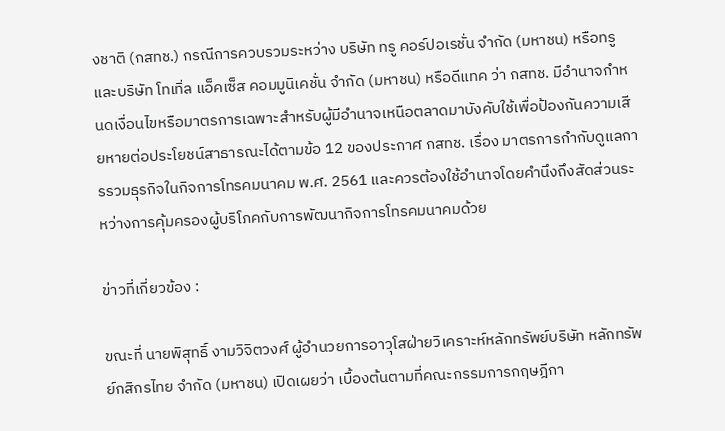งชาติ (กสทช.) กรณีการควบรวมระหว่าง บริษัท ทรู คอร์ปอเรชั่น จำกัด (มหาชน) หรือทรู และบริษัท โทเทิ่ล แอ็คเซ็ส คอมมูนิเคชั่น จำกัด (มหาชน) หรือดีแทค ว่า กสทช. มีอำนาจกำหนดเงื่อนไขหรือมาตรการเฉพาะสำหรับผู้มีอำนาจเหนือตลาดมาบังคับใช้เพื่อป้องกันความเสียหายต่อประโยชน์สาธารณะได้ตามข้อ 12 ของประกาศ กสทช. เรื่อง มาตรการกำกับดูแลการรวมธุรกิจในกิจการโทรคมนาคม พ.ศ. 2561 และควรต้องใช้อำนาจโดยคำนึงถึงสัดส่วนระหว่างการคุ้มครองผู้บริโภคกับการพัฒนากิจการโทรคมนาคมด้วย

ข่าวที่เกี่ยวข้อง :

ขณะที่ นายพิสุทธิ์ งามวิจิตวงศ์ ผู้อำนวยการอาวุโสฝ่ายวิเคราะห์หลักทรัพย์บริษัท หลักทรัพย์กสิกรไทย จำกัด (มหาชน) เปิดเผยว่า เบื้องต้นตามที่คณะกรรมการกฤษฎีกา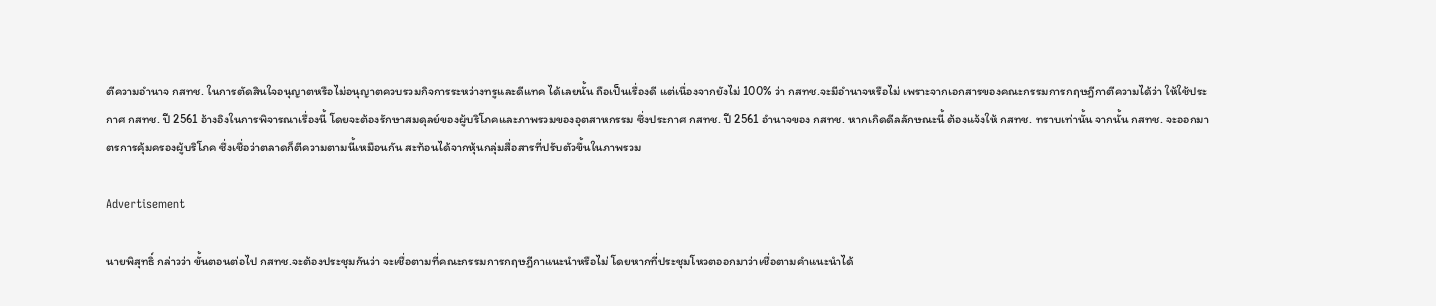ตีความอำนาจ กสทช. ในการตัดสินใจอนุญาตหรือไม่อนุญาตควบรวมกิจการระหว่างทรูและดีแทค ได้เลยนั้น ถือเป็นเรื่องดี แต่เนื่องจากยังไม่ 100% ว่า กสทช.จะมีอำนาจหรือไม่ เพราะจากเอกสารของคณะกรรมการกฤษฎีกาตีความได้ว่า ให้ใช้ประกาศ กสทช. ปี 2561 อ้างอิงในการพิจารณาเรื่องนี้ โดยจะต้องรักษาสมดุลย์ของผู้บริโภคและภาพรวมของอุตสาหกรรม ซึ่งประกาศ กสทช. ปี 2561 อำนาจของ กสทช. หากเกิดดีลลักษณะนี้ ต้องแจ้งให้ กสทช. ทราบเท่านั้น จากนั้น กสทช. จะออกมาตรการคุ้มครองผู้บริโภค ซึ่งเชื่อว่าตลาดก็ตีความตามนี้เหมือนกัน สะท้อนได้จากหุ้นกลุ่มสื่อสารที่ปรับตัวขึ้นในภาพรวม

Advertisement

นายพิสุทธิ์ กล่าวว่า ขั้นตอนต่อไป กสทช.จะต้องประชุมกันว่า จะเชื่อตามที่คณะกรรมการกฤษฎีกาแนะนำหรือไม่ โดยหากที่ประชุมโหวตออกมาว่าเชื่อตามคำแนะนำได้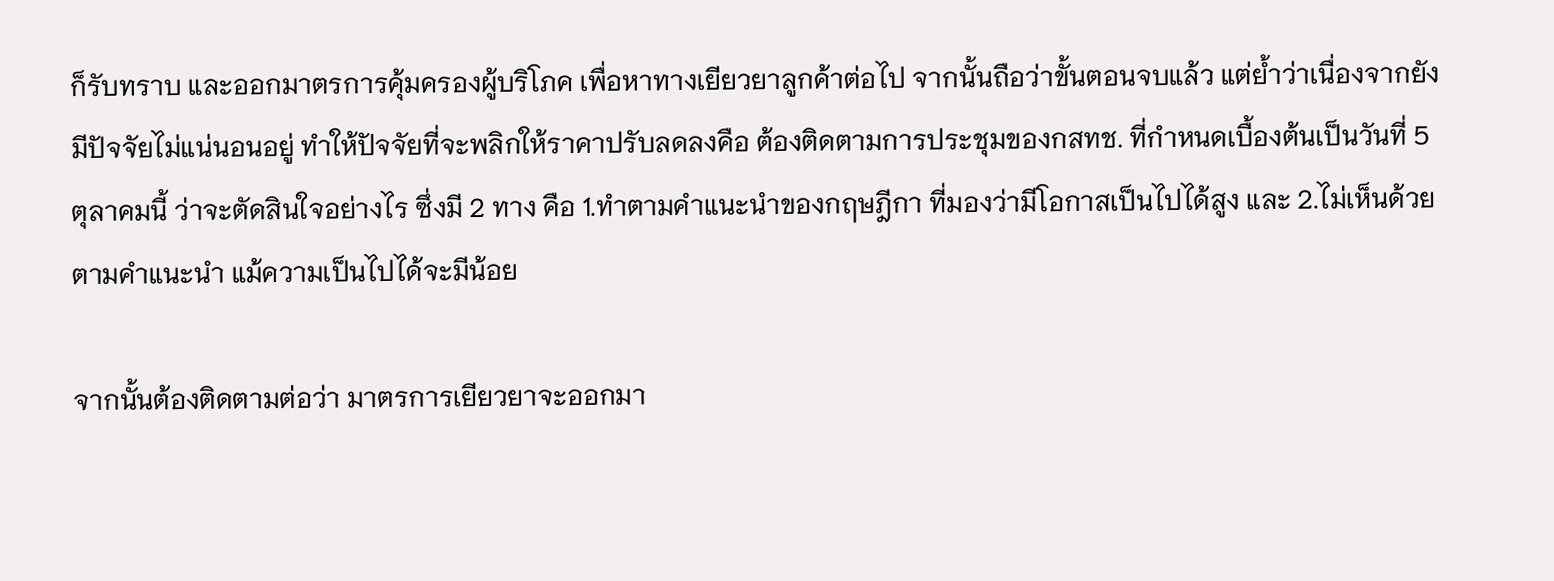ก็รับทราบ และออกมาตรการคุ้มครองผู้บริโภค เพื่อหาทางเยียวยาลูกค้าต่อไป จากนั้นถือว่าขั้นตอนจบแล้ว แต่ย้ำว่าเนื่องจากยังมีปัจจัยไม่แน่นอนอยู่ ทำให้ปัจจัยที่จะพลิกให้ราคาปรับลดลงคือ ต้องติดตามการประชุมของกสทช. ที่กำหนดเบื้องต้นเป็นวันที่ 5 ตุลาคมนี้ ว่าจะตัดสินใจอย่างไร ซึ่งมี 2 ทาง คือ 1.ทำตามคำแนะนำของกฤษฎีกา ที่มองว่ามีโอกาสเป็นไปได้สูง และ 2.ไม่เห็นด้วยตามคำแนะนำ แม้ความเป็นไปได้จะมีน้อย

จากนั้นต้องติดตามต่อว่า มาตรการเยียวยาจะออกมา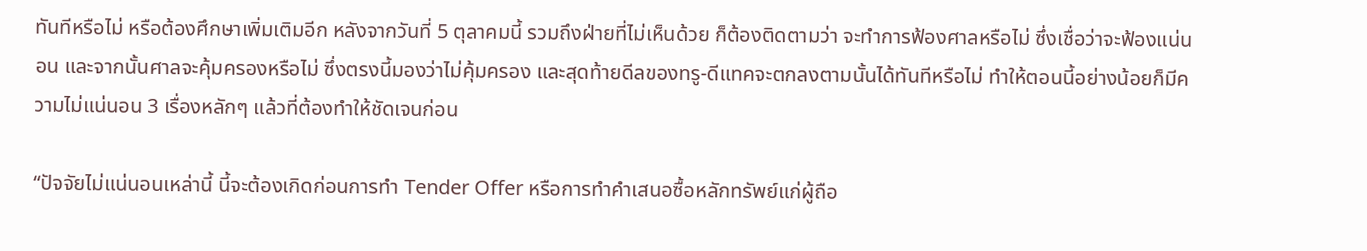ทันทีหรือไม่ หรือต้องศึกษาเพิ่มเติมอีก หลังจากวันที่ 5 ตุลาคมนี้ รวมถึงฝ่ายที่ไม่เห็นด้วย ก็ต้องติดตามว่า จะทำการฟ้องศาลหรือไม่ ซึ่งเชื่อว่าจะฟ้องแน่นอน และจากนั้นศาลจะคุ้มครองหรือไม่ ซึ่งตรงนี้มองว่าไม่คุ้มครอง และสุดท้ายดีลของทรู-ดีแทคจะตกลงตามนั้นได้ทันทีหรือไม่ ทำให้ตอนนี้อย่างน้อยก็มีความไม่แน่นอน 3 เรื่องหลักๆ แล้วที่ต้องทำให้ชัดเจนก่อน

“ปัจจัยไม่แน่นอนเหล่านี้ นี้จะต้องเกิดก่อนการทำ Tender Offer หรือการทำคำเสนอซื้อหลักทรัพย์แก่ผู้ถือ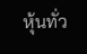หุ้นทั่ว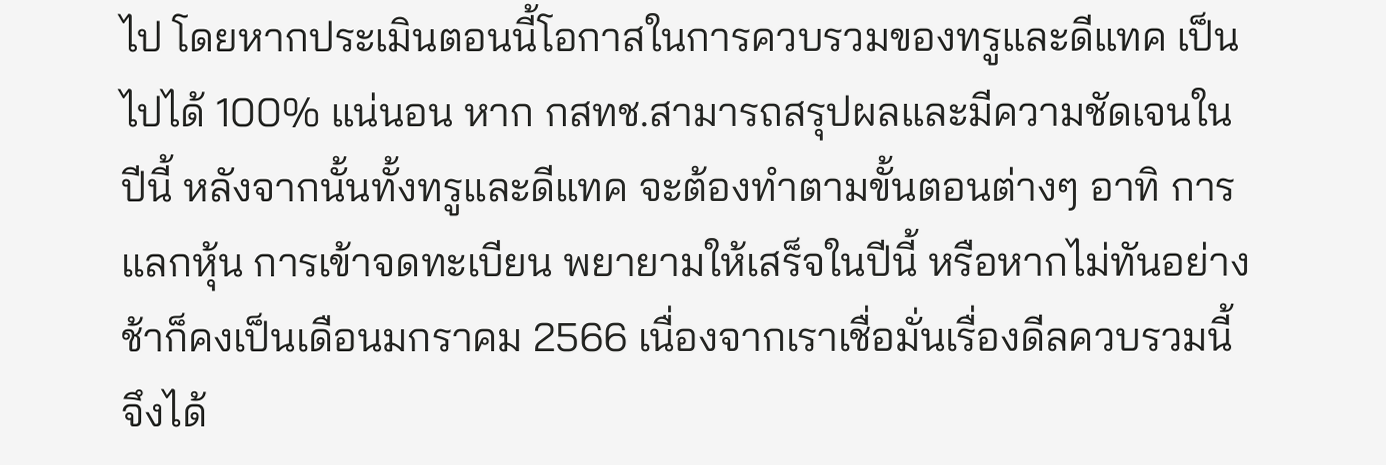ไป โดยหากประเมินตอนนี้โอกาสในการควบรวมของทรูและดีแทค เป็นไปได้ 100% แน่นอน หาก กสทช.สามารถสรุปผลและมีความชัดเจนในปีนี้ หลังจากนั้นทั้งทรูและดีแทค จะต้องทำตามขั้นตอนต่างๆ อาทิ การแลกหุ้น การเข้าจดทะเบียน พยายามให้เสร็จในปีนี้ หรือหากไม่ทันอย่างช้าก็คงเป็นเดือนมกราคม 2566 เนื่องจากเราเชื่อมั่นเรื่องดีลควบรวมนี้ จึงได้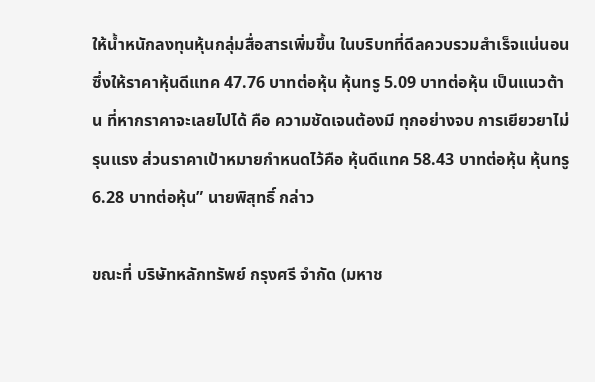ให้น้ำหนักลงทุนหุ้นกลุ่มสื่อสารเพิ่มขึ้น ในบริบทที่ดีลควบรวมสำเร็จแน่นอน ซึ่งให้ราคาหุ้นดีแทค 47.76 บาทต่อหุ้น หุ้นทรู 5.09 บาทต่อหุ้น เป็นแนวต้าน ที่หากราคาจะเลยไปได้ คือ ความชัดเจนต้องมี ทุกอย่างจบ การเยียวยาไม่รุนแรง ส่วนราคาเป้าหมายกำหนดไว้คือ หุ้นดีแทค 58.43 บาทต่อหุ้น หุ้นทรู 6.28 บาทต่อหุ้น” นายพิสุทธิ์ กล่าว

ขณะที่ บริษัทหลักทรัพย์ กรุงศรี จำกัด (มหาช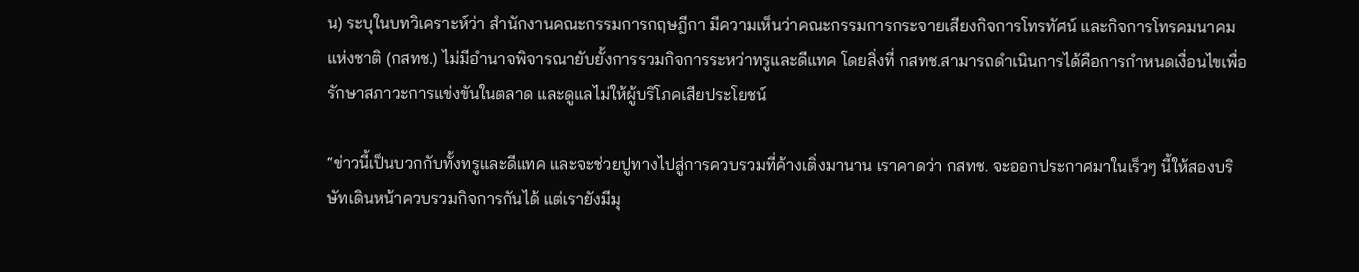น) ระบุในบทวิเคราะห์ว่า สำนักงานคณะกรรมการกฤษฎีกา มีความเห็นว่าคณะกรรมการกระจายเสียงกิจการโทรทัศน์ และกิจการโทรคมนาคมแห่งชาติ (กสทช.) ไม่มีอำนาจพิจารณายับยั้งการรวมกิจการระหว่าทรูและดีแทค โดยสิ่งที่ กสทช.สามารถดำเนินการได้คือการกำหนดเงื่อนไขเพื่อรักษาสภาวะการแข่งขันในตลาด และดูแลไม่ให้ผู้บริโภคเสียประโยชน์

“ข่าวนี้เป็นบวกกับทั้งทรูและดีแทค และจะช่วยปูทางไปสู่การควบรวมที่ค้างเติ่งมานาน เราคาดว่า กสทช. จะออกประกาศมาในเร็วๆ นี้ให้สองบริษัทเดินหน้าควบรวมกิจการกันได้ แต่เรายังมีมุ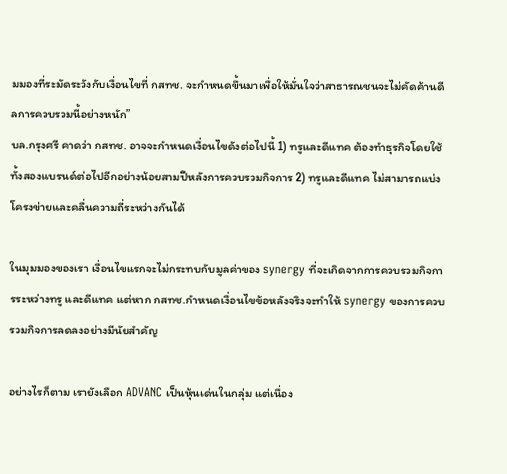มมองที่ระมัดระวังกับเงื่อนไขที่ กสทช. จะกำหนดขึ้นมาเพื่อให้มั่นใจว่าสาธารณชนจะไม่คัดค้านดีลการควบรวมนี้อย่างหนัก”
บล.กรุงศรี คาดว่า กสทช. อาจจะกำหนดเงื่อนไขดังต่อไปนี้ 1) ทรูและดีแทค ต้องทำธุรกิจโดยใช้ทั้งสองแบรนด์ต่อไปอีกอย่างน้อยสามปีหลังการควบรวมกิจการ 2) ทรูและดีแทค ไม่สามารถแบ่งโครงข่ายและคลื่นความถี่ระหว่างกันได้

ในมุมมองของเรา เงื่อนไขแรกจะไม่กระทบกับมูลค่าของ synergy ที่จะเกิดจากการควบรวมกิจการระหว่างทรู และดีแทค แต่หาก กสทช.กำหนดเงื่อนไขข้อหลังจริงจะทำให้ synergy ของการควบรวมกิจการลดลงอย่างมีนัยสำคัญ

อย่างไรก็ตาม เรายังเลือก ADVANC เป็นหุ้นเด่นในกลุ่ม แต่เนื่อง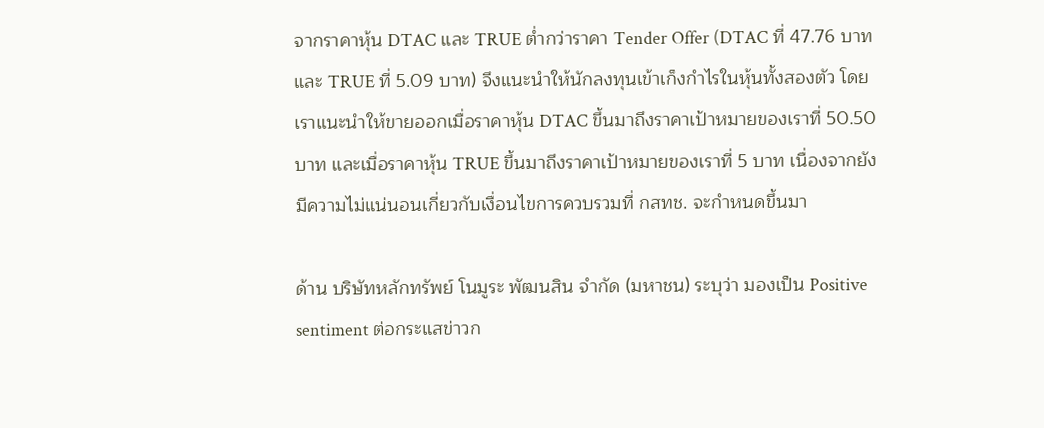จากราคาหุ้น DTAC และ TRUE ต่ำกว่าราคา Tender Offer (DTAC ที่ 47.76 บาท และ TRUE ที่ 5.09 บาท) จึงแนะนำให้นักลงทุนเข้าเก็งกำไรในหุ้นทั้งสองตัว โดยเราแนะนำให้ขายออกเมื่อราคาหุ้น DTAC ขึ้นมาถึงราคาเป้าหมายของเราที่ 50.50 บาท และเมื่อราคาหุ้น TRUE ขึ้นมาถึงราคาเป้าหมายของเราที่ 5 บาท เนื่องจากยังมีความไม่แน่นอนเกี่ยวกับเงื่อนไขการควบรวมที่ กสทช. จะกำหนดขึ้นมา

ด้าน บริษัทหลักทรัพย์ โนมูระ พัฒนสิน จำกัด (มหาชน) ระบุว่า มองเป็น Positive sentiment ต่อกระแสข่าวก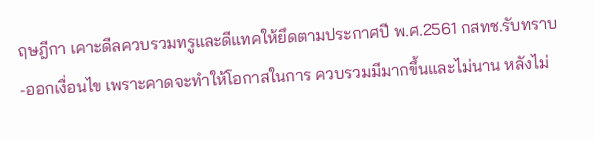ฤษฎีกา เคาะดีลควบรวมทรูและดีแทคให้ยึดตามประกาศปี พ.ศ.2561 กสทช.รับทราบ-ออกเงื่อนไข เพราะคาดจะทำให้โอกาสในการ ควบรวมมีมากขึ้นและไม่นาน หลังไม่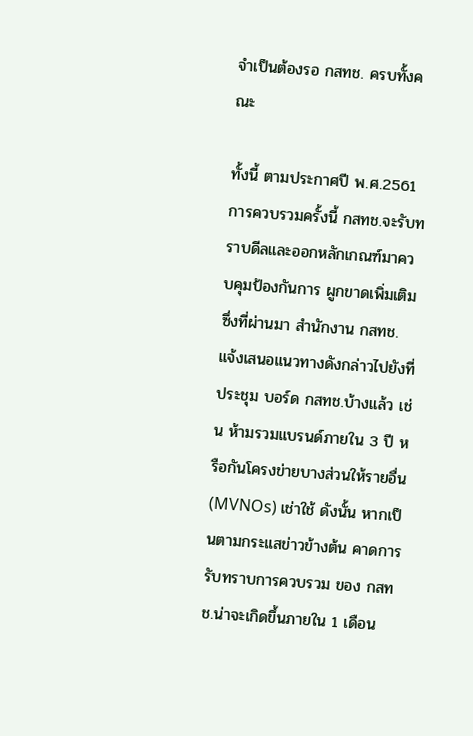จำเป็นต้องรอ กสทช. ครบทั้งคณะ

ทั้งนี้ ตามประกาศปี พ.ศ.2561 การควบรวมครั้งนี้ กสทช.จะรับทราบดีลและออกหลักเกณฑ์มาควบคุมป้องกันการ ผูกขาดเพิ่มเติม ซึ่งที่ผ่านมา สำนักงาน กสทช. แจ้งเสนอแนวทางดังกล่าวไปยังที่ประชุม บอร์ด กสทช.บ้างแล้ว เช่น ห้ามรวมแบรนด์ภายใน 3 ปี หรือกันโครงข่ายบางส่วนให้รายอื่น (MVNOs) เช่าใช้ ดังนั้น หากเป็นตามกระแสข่าวข้างต้น คาดการรับทราบการควบรวม ของ กสทช.น่าจะเกิดขึ้นภายใน 1 เดือน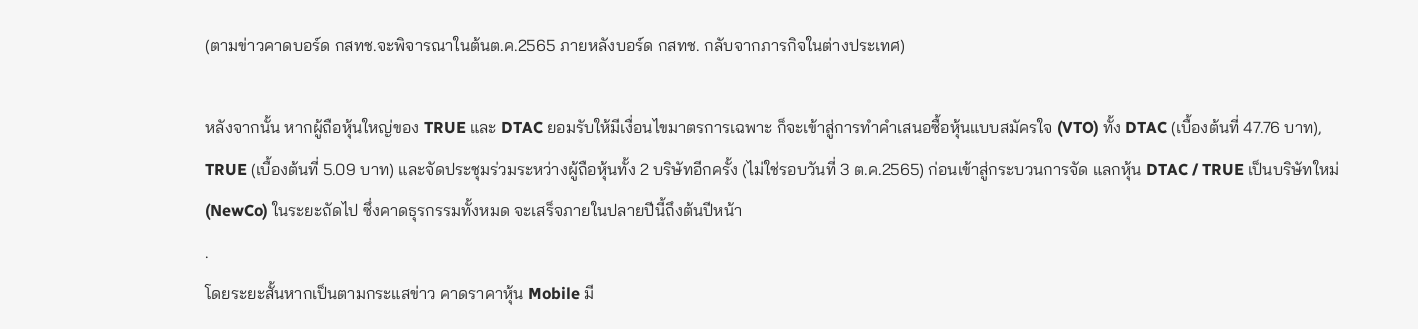(ตามข่าวคาดบอร์ด กสทช.จะพิจารณาในต้นต.ค.2565 ภายหลังบอร์ด กสทช. กลับจากภารกิจในต่างประเทศ)

หลังจากนั้น หากผู้ถือหุ้นใหญ่ของ TRUE และ DTAC ยอมรับให้มีเงื่อนไขมาตรการเฉพาะ ก็จะเข้าสู่การทำคำเสนอซื้อหุ้นแบบสมัครใจ (VTO) ทั้ง DTAC (เบื้องต้นที่ 47.76 บาท), TRUE (เบื้องต้นที่ 5.09 บาท) และจัดประชุมร่วมระหว่างผู้ถือหุ้นทั้ง 2 บริษัทอีกครั้ง (ไม่ใช่รอบวันที่ 3 ต.ค.2565) ก่อนเข้าสู่กระบวนการจัด แลกหุ้น DTAC / TRUE เป็นบริษัทใหม่ (NewCo) ในระยะถัดไป ซึ่งคาดธุรกรรมทั้งหมด จะเสร็จภายในปลายปีนี้ถึงต้นปีหน้า
.
โดยระยะสั้นหากเป็นตามกระแสข่าว คาดราคาหุ้น Mobile มี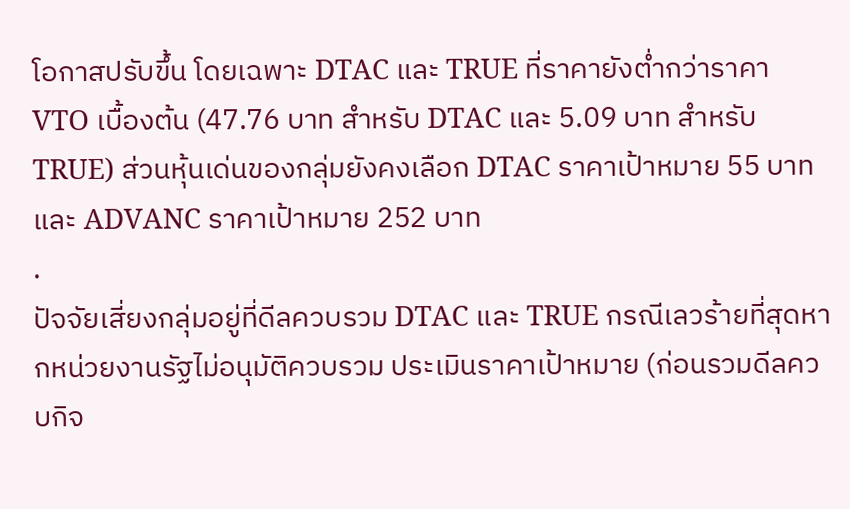โอกาสปรับขึ้น โดยเฉพาะ DTAC และ TRUE ที่ราคายังต่ำกว่าราคา VTO เบื้องต้น (47.76 บาท สำหรับ DTAC และ 5.09 บาท สำหรับ TRUE) ส่วนหุ้นเด่นของกลุ่มยังคงเลือก DTAC ราคาเป้าหมาย 55 บาท และ ADVANC ราคาเป้าหมาย 252 บาท
.
ปัจจัยเสี่ยงกลุ่มอยู่ที่ดีลควบรวม DTAC และ TRUE กรณีเลวร้ายที่สุดหากหน่วยงานรัฐไม่อนุมัติควบรวม ประเมินราคาเป้าหมาย (ก่อนรวมดีลควบกิจ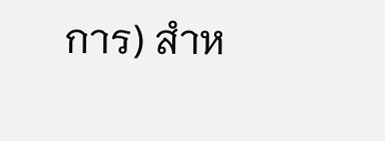การ) สำห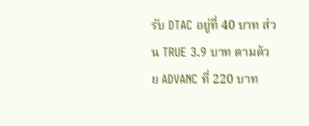รับ DTAC อยู่ที่ 40 บาท ส่วน TRUE 3.9 บาท ตามด้วย ADVANC ที่ 220 บาท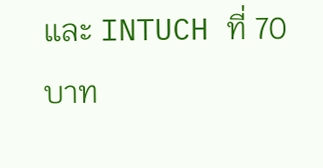และ INTUCH ที่ 70 บาท